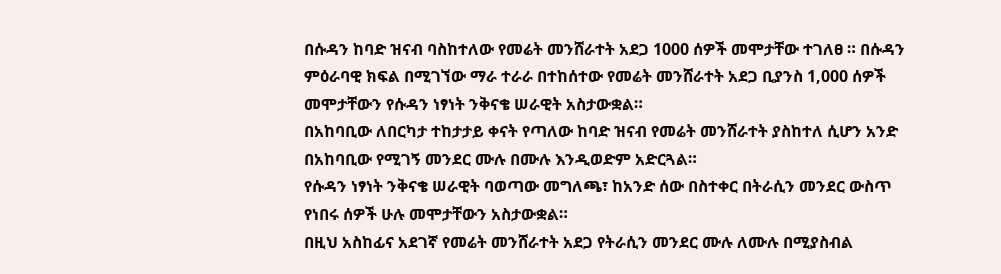በሱዳን ከባድ ዝናብ ባስከተለው የመሬት መንሸራተት አደጋ 1000 ሰዎች መሞታቸው ተገለፀ ። በሱዳን ምዕራባዊ ክፍል በሚገኘው ማራ ተራራ በተከሰተው የመሬት መንሸራተት አደጋ ቢያንስ 1,000 ሰዎች መሞታቸውን የሱዳን ነፃነት ንቅናቄ ሠራዊት አስታውቋል።
በአከባቢው ለበርካታ ተከታታይ ቀናት የጣለው ከባድ ዝናብ የመሬት መንሸራተት ያስከተለ ሲሆን አንድ በአከባቢው የሚገኝ መንደር ሙሉ በሙሉ እንዲወድም አድርጓል።
የሱዳን ነፃነት ንቅናቄ ሠራዊት ባወጣው መግለጫ፣ ከአንድ ሰው በስተቀር በትራሲን መንደር ውስጥ የነበሩ ሰዎች ሁሉ መሞታቸውን አስታውቋል።
በዚህ አስከፊና አደገኛ የመሬት መንሸራተት አደጋ የትራሲን መንደር ሙሉ ለሙሉ በሚያስብል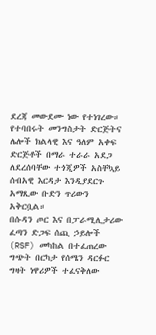ደረጃ መውደሙ ነው የተነገረው።
የተባበሩት መንግስታት ድርጅትና ሌሎች ክልላዊ እና ዓለም አቀፍ ድርጅቶች በማራ ተራራ አደጋ ለደረሰባቸው ተጎጂዎች አስቸኳይ ሰብአዊ እርዳታ እንዲያደርጉ አማጺው ቡድን ጥሪውን አቅርቧል።
በሱዳን ጦር እና በፓራሚሊታሪው ፈጣን ድጋፍ ሰጪ ኃይሎች (RSF) መካከል በተፈጠረው ግጭት በርካታ የሰሜን ዳርፉር ግዛት ነዋሪዎች ተፈናቅለው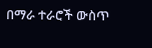በማራ ተራሮች ውስጥ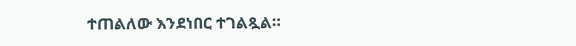ተጠልለው እንደነበር ተገልጿል።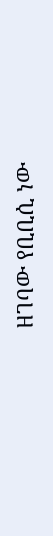ዘገባው የቢቢሲ ነው